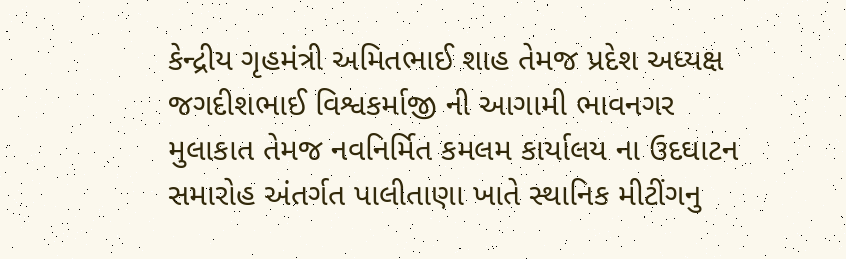કેન્દ્રીય ગૃહમંત્રી અમિતભાઈ શાહ તેમજ પ્રદેશ અધ્યક્ષ જગદીશભાઈ વિશ્વકર્માજી ની આગામી ભાવનગર મુલાકાત તેમજ નવનિર્મિત કમલમ કાર્યાલય ના ઉદઘાટન સમારોહ અંતર્ગત પાલીતાણા ખાતે સ્થાનિક મીટીંગનુ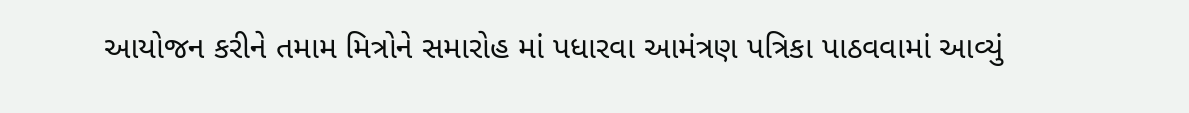આયોજન કરીને તમામ મિત્રોને સમારોહ માં પધારવા આમંત્રણ પત્રિકા પાઠવવામાં આવ્યું